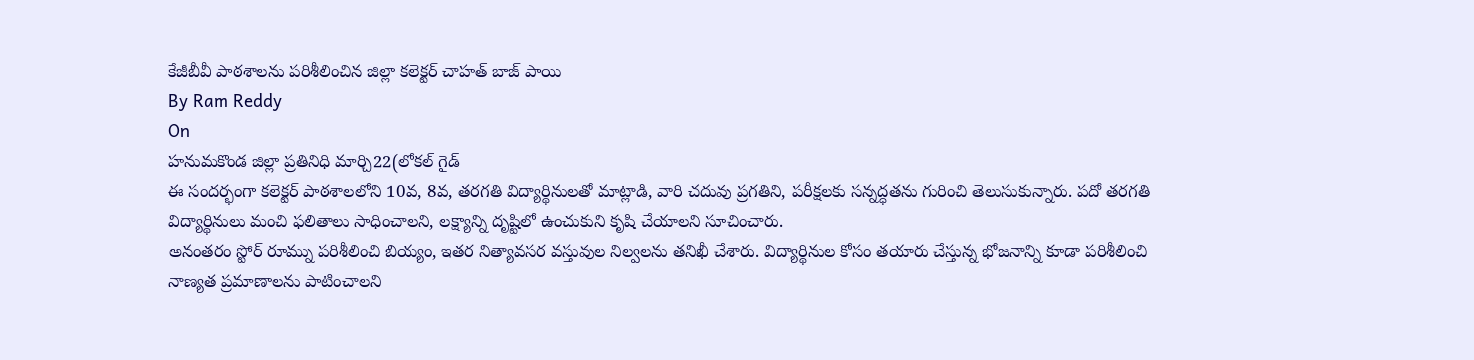కేజీబీవీ పాఠశాలను పరిశీలించిన జిల్లా కలెక్టర్ చాహత్ బాజ్ పాయి
By Ram Reddy
On
హనుమకొండ జిల్లా ప్రతినిధి మార్చి22(లోకల్ గైడ్
ఈ సందర్భంగా కలెక్టర్ పాఠశాలలోని 10వ, 8వ, తరగతి విద్యార్థినులతో మాట్లాడి, వారి చదువు ప్రగతిని, పరీక్షలకు సన్నద్ధతను గురించి తెలుసుకున్నారు. పదో తరగతి విద్యార్థినులు మంచి ఫలితాలు సాధించాలని, లక్ష్యాన్ని దృష్టిలో ఉంచుకుని కృషి చేయాలని సూచించారు.
అనంతరం స్టోర్ రూమ్ను పరిశీలించి బియ్యం, ఇతర నిత్యావసర వస్తువుల నిల్వలను తనిఖీ చేశారు. విద్యార్థినుల కోసం తయారు చేస్తున్న భోజనాన్ని కూడా పరిశీలించి నాణ్యత ప్రమాణాలను పాటించాలని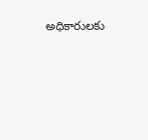అధికారులకు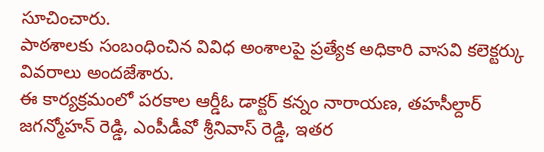సూచించారు.
పాఠశాలకు సంబంధించిన వివిధ అంశాలపై ప్రత్యేక అధికారి వాసవి కలెక్టర్కు వివరాలు అందజేశారు.
ఈ కార్యక్రమంలో పరకాల ఆర్డీఓ డాక్టర్ కన్నం నారాయణ, తహసీల్దార్ జగన్మోహన్ రెడ్డి, ఎంపీడీవో శ్రీనివాస్ రెడ్డి, ఇతర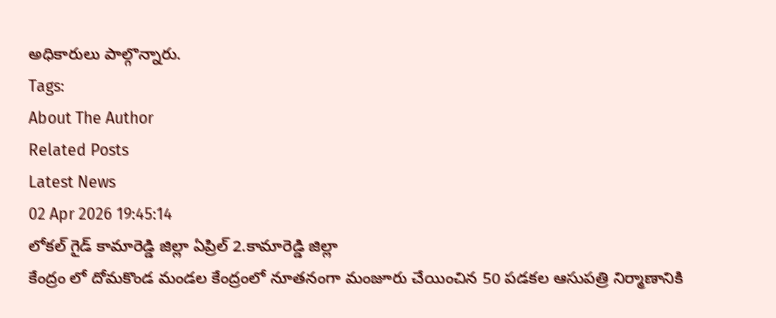అధికారులు పాల్గొన్నారు.
Tags:
About The Author
Related Posts
Latest News
02 Apr 2026 19:45:14
లోకల్ గైడ్ కామారెడ్డి జిల్లా ఏప్రిల్ 2.కామారెడ్డి జిల్లా
కేంద్రం లో దోమకొండ మండల కేంద్రంలో నూతనంగా మంజూరు చేయించిన 50 పడకల ఆసుపత్రి నిర్మాణానికి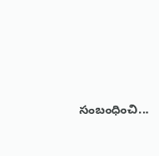సంబంధించి...